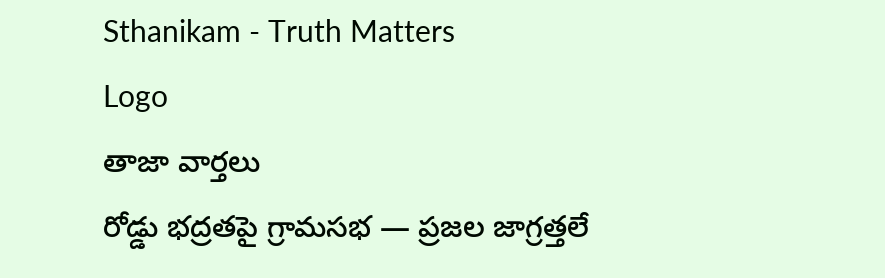Sthanikam - Truth Matters
Logo
తాజా వార్తలు
రోడ్డు భద్రతపై గ్రామసభ — ప్రజల జాగ్రత్తలే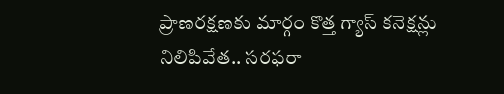ప్రాణరక్షణకు మార్గం కొత్త గ్యాస్ కనెక్షన్లు నిలిపివేత.. సరఫరా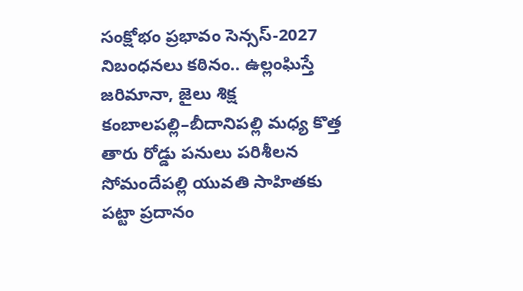సంక్షోభం ప్రభావం సెన్సస్-2027 నిబంధనలు కఠినం.. ఉల్లంఘిస్తే జరిమానా, జైలు శిక్ష కంబాలపల్లి–బీదానిపల్లి మధ్య కొత్త తారు రోడ్డు పనులు పరిశీలన సోమందేపల్లి యువతి సాహితకు పట్టా ప్రదానం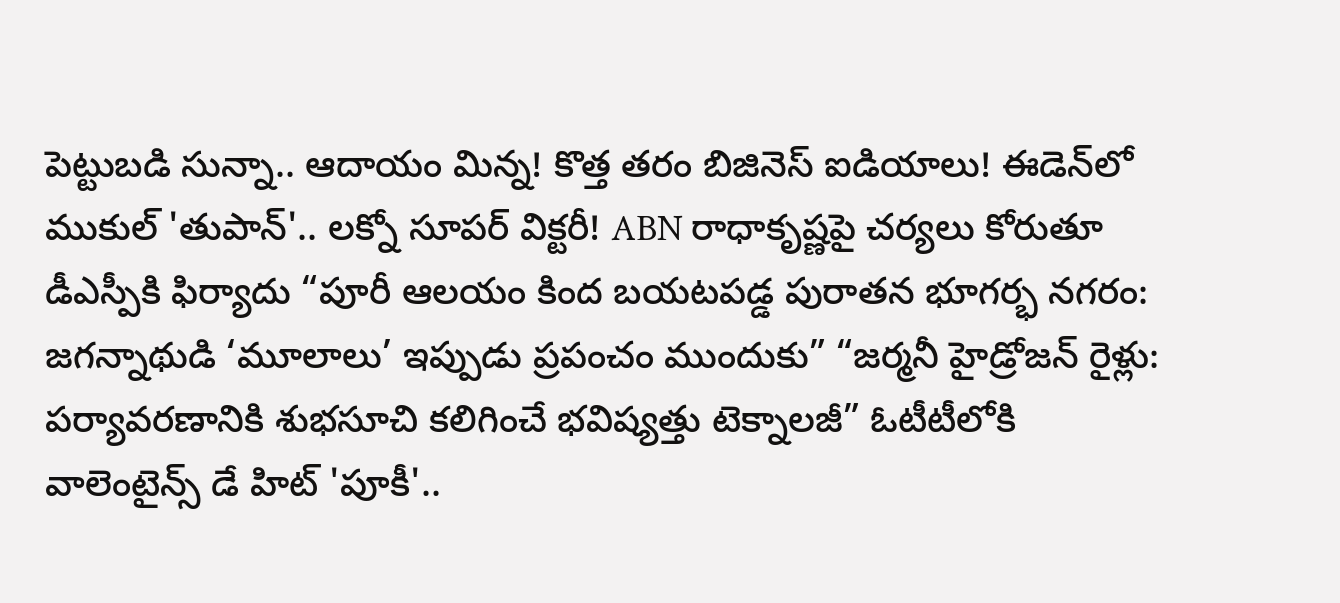పెట్టుబడి సున్నా.. ఆదాయం మిన్న! కొత్త తరం బిజినెస్ ఐడియాలు! ఈడెన్‌లో ముకుల్ 'తుపాన్'.. లక్నో సూపర్ విక్టరీ! ABN రాధాకృష్ణపై చర్యలు కోరుతూ డీఎస్పీకి ఫిర్యాదు “పూరీ ఆలయం కింద బయటపడ్డ పురాతన భూగర్భ నగరం: జగన్నాథుడి ‘మూలాలు’ ఇప్పుడు ప్రపంచం ముందుకు” “జర్మనీ హైడ్రోజన్ రైళ్లు: పర్యావరణానికి శుభసూచి కలిగించే భవిష్యత్తు టెక్నాలజీ” ఓటీటీలోకి వాలెంటైన్స్ డే హిట్ 'పూకీ'..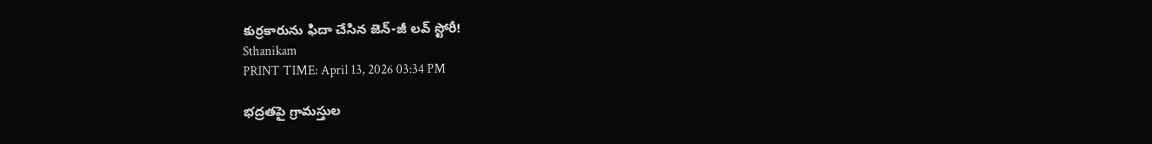కుర్రకారును ఫిదా చేసిన జెన్-జీ లవ్ స్టోరీ!
Sthanikam
PRINT TIME: April 13, 2026 03:34 PM

భద్రతపై గ్రామస్తుల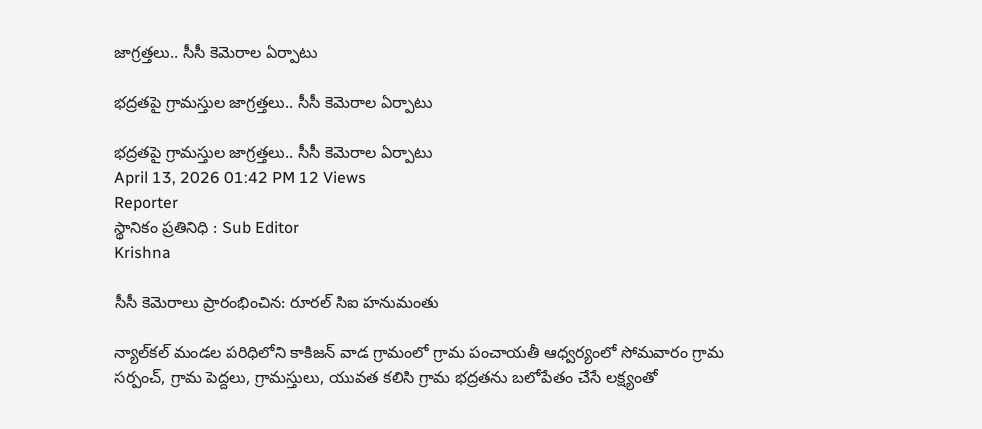జాగ్రత్తలు.. సీసీ కెమెరాల ఏర్పాటు

భద్రతపై గ్రామస్తుల జాగ్రత్తలు.. సీసీ కెమెరాల ఏర్పాటు

భద్రతపై గ్రామస్తుల జాగ్రత్తలు.. సీసీ కెమెరాల ఏర్పాటు
April 13, 2026 01:42 PM 12 Views
Reporter
స్థానికం ప్రతినిధి : Sub Editor
Krishna

సీసీ కెమెరాలు ప్రారంభించిన: రూరల్ సిఐ హనుమంతు

న్యాల్‌కల్ మండల పరిధిలోని కాకిజన్ వాడ గ్రామంలో గ్రామ పంచాయతీ ఆధ్వర్యంలో సోమవారం గ్రామ సర్పంచ్, గ్రామ పెద్దలు, గ్రామస్తులు, యువత కలిసి గ్రామ భద్రతను బలోపేతం చేసే లక్ష్యంతో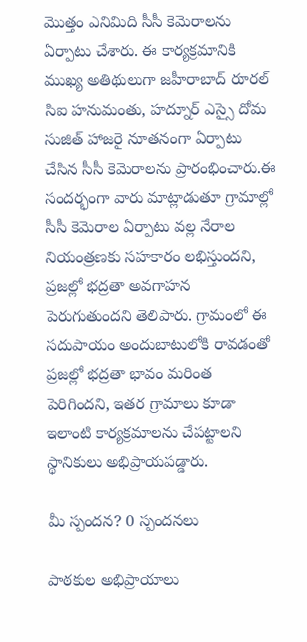మొత్తం ఎనిమిది సీసీ కెమెరాలను ఏర్పాటు చేశారు. ఈ కార్యక్రమానికి ముఖ్య అతిథులుగా జహీరాబాద్ రూరల్ సిఐ హనుమంతు, హద్నూర్ ఎస్సై దోమ సుజిత్ హాజరై నూతనంగా ఏర్పాటు చేసిన సీసీ కెమెరాలను ప్రారంభించారు.ఈ సందర్భంగా వారు మాట్లాడుతూ గ్రామాల్లో సీసీ కెమెరాల ఏర్పాటు వల్ల నేరాల నియంత్రణకు సహకారం లభిస్తుందని, ప్రజల్లో భద్రతా అవగాహన పెరుగుతుందని తెలిపారు. గ్రామంలో ఈ సదుపాయం అందుబాటులోకి రావడంతో ప్రజల్లో భద్రతా భావం మరింత పెరిగిందని, ఇతర గ్రామాలు కూడా ఇలాంటి కార్యక్రమాలను చేపట్టాలని స్థానికులు అభిప్రాయపడ్డారు.

మీ స్పందన? 0 స్పందనలు

పాఠకుల అభిప్రాయాలు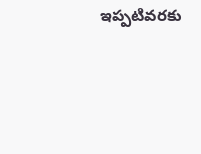ఇప్పటివరకు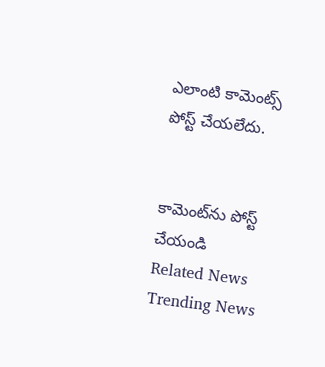ఎలాంటి కామెంట్స్ పోస్ట్ చేయలేదు.


కామెంట్‌ను పోస్ట్ చేయండి
Related News
Trending News